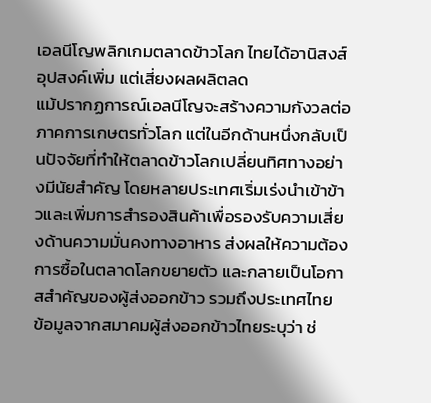เอลนีโญพลิกเกมตลาดข้าวโลก ไทยได้อานิสงส์อุปสงค์เพิ่ม แต่เสี่ยงผลผลิตลด
แม้ปรากฏการณ์เอลนีโญจะสร้างความกังวลต่อภาคการเกษตรทั่วโลก แต่ในอีกด้านหนึ่งกลับเป็นปัจจัยที่ทำให้ตลาดข้าวโลกเปลี่ยนทิศทางอย่างมีนัยสำคัญ โดยหลายประเทศเริ่มเร่งนำเข้าข้าวและเพิ่มการสำรองสินค้าเพื่อรองรับความเสี่ยงด้านความมั่นคงทางอาหาร ส่งผลให้ความต้องการซื้อในตลาดโลกขยายตัว และกลายเป็นโอกาสสำคัญของผู้ส่งออกข้าว รวมถึงประเทศไทย
ข้อมูลจากสมาคมผู้ส่งออกข้าวไทยระบุว่า ช่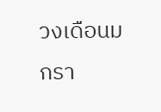วงเดือนมกรา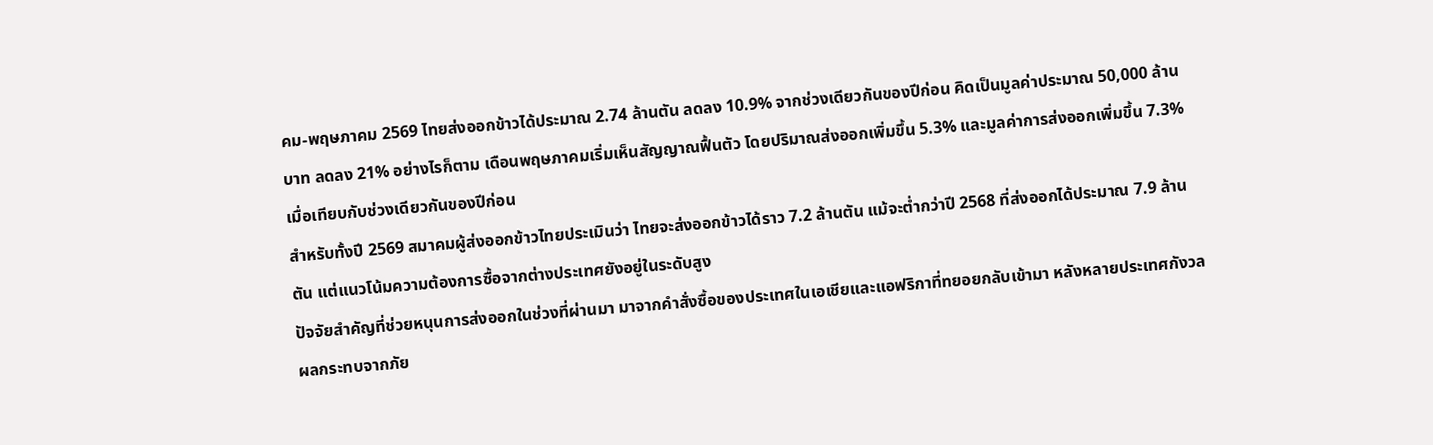คม-พฤษภาคม 2569 ไทยส่งออกข้าวได้ประมาณ 2.74 ล้านตัน ลดลง 10.9% จากช่วงเดียวกันของปีก่อน คิดเป็นมูลค่าประมาณ 50,000 ล้านบาท ลดลง 21% อย่างไรก็ตาม เดือนพฤษภาคมเริ่มเห็นสัญญาณฟื้นตัว โดยปริมาณส่งออกเพิ่มขึ้น 5.3% และมูลค่าการส่งออกเพิ่มขึ้น 7.3% เมื่อเทียบกับช่วงเดียวกันของปีก่อน
สำหรับทั้งปี 2569 สมาคมผู้ส่งออกข้าวไทยประเมินว่า ไทยจะส่งออกข้าวได้ราว 7.2 ล้านตัน แม้จะต่ำกว่าปี 2568 ที่ส่งออกได้ประมาณ 7.9 ล้านตัน แต่แนวโน้มความต้องการซื้อจากต่างประเทศยังอยู่ในระดับสูง
ปัจจัยสำคัญที่ช่วยหนุนการส่งออกในช่วงที่ผ่านมา มาจากคำสั่งซื้อของประเทศในเอเชียและแอฟริกาที่ทยอยกลับเข้ามา หลังหลายประเทศกังวลผลกระทบจากภัย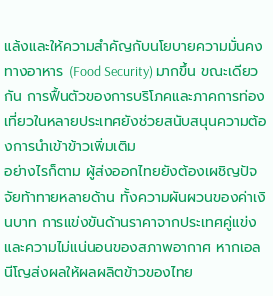แล้งและให้ความสำคัญกับนโยบายความมั่นคงทางอาหาร (Food Security) มากขึ้น ขณะเดียวกัน การฟื้นตัวของการบริโภคและภาคการท่องเที่ยวในหลายประเทศยังช่วยสนับสนุนความต้องการนำเข้าข้าวเพิ่มเติม
อย่างไรก็ตาม ผู้ส่งออกไทยยังต้องเผชิญปัจจัยท้าทายหลายด้าน ทั้งความผันผวนของค่าเงินบาท การแข่งขันด้านราคาจากประเทศคู่แข่ง และความไม่แน่นอนของสภาพอากาศ หากเอลนีโญส่งผลให้ผลผลิตข้าวของไทย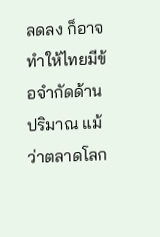ลดลง ก็อาจทำให้ไทยมีข้อจำกัดด้านปริมาณ แม้ว่าตลาดโลก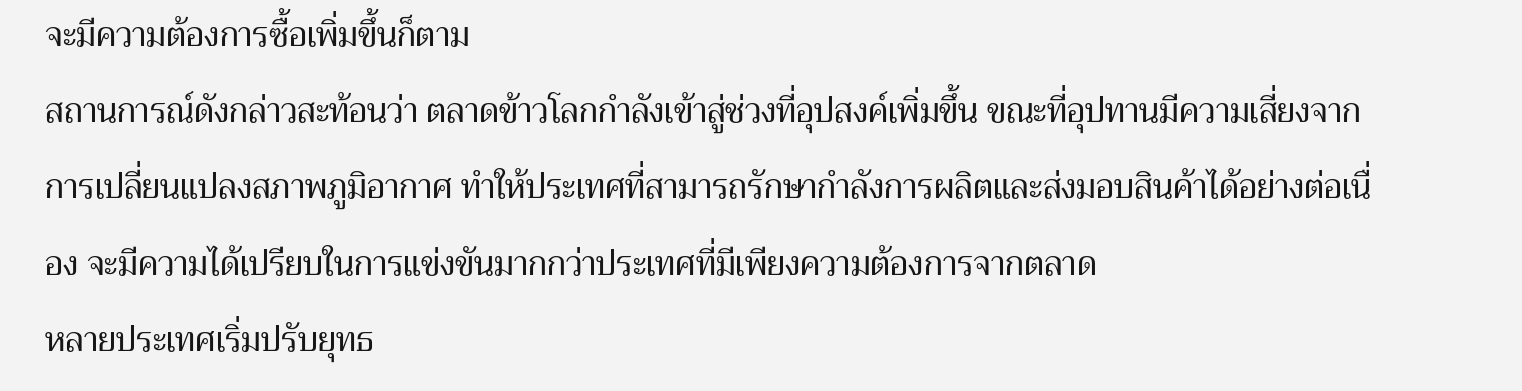จะมีความต้องการซื้อเพิ่มขึ้นก็ตาม
สถานการณ์ดังกล่าวสะท้อนว่า ตลาดข้าวโลกกำลังเข้าสู่ช่วงที่อุปสงค์เพิ่มขึ้น ขณะที่อุปทานมีความเสี่ยงจากการเปลี่ยนแปลงสภาพภูมิอากาศ ทำให้ประเทศที่สามารถรักษากำลังการผลิตและส่งมอบสินค้าได้อย่างต่อเนื่อง จะมีความได้เปรียบในการแข่งขันมากกว่าประเทศที่มีเพียงความต้องการจากตลาด
หลายประเทศเริ่มปรับยุทธ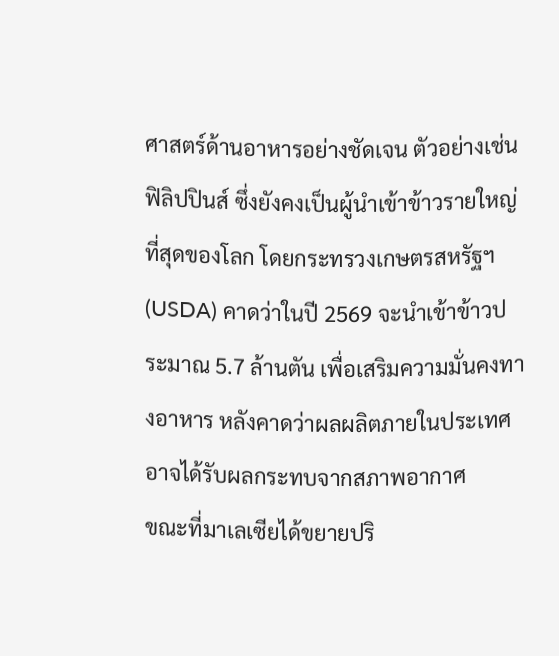ศาสตร์ด้านอาหารอย่างชัดเจน ตัวอย่างเช่น ฟิลิปปินส์ ซึ่งยังคงเป็นผู้นำเข้าข้าวรายใหญ่ที่สุดของโลก โดยกระทรวงเกษตรสหรัฐฯ (USDA) คาดว่าในปี 2569 จะนำเข้าข้าวประมาณ 5.7 ล้านตัน เพื่อเสริมความมั่นคงทางอาหาร หลังคาดว่าผลผลิตภายในประเทศอาจได้รับผลกระทบจากสภาพอากาศ
ขณะที่มาเลเซียได้ขยายปริ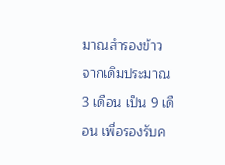มาณสำรองข้าวจากเดิมประมาณ 3 เดือน เป็น 9 เดือน เพื่อรองรับค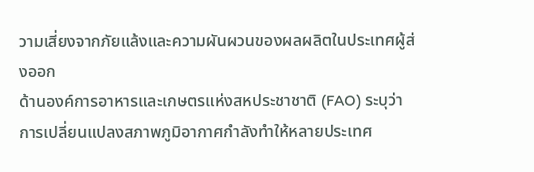วามเสี่ยงจากภัยแล้งและความผันผวนของผลผลิตในประเทศผู้ส่งออก
ด้านองค์การอาหารและเกษตรแห่งสหประชาชาติ (FAO) ระบุว่า การเปลี่ยนแปลงสภาพภูมิอากาศกำลังทำให้หลายประเทศ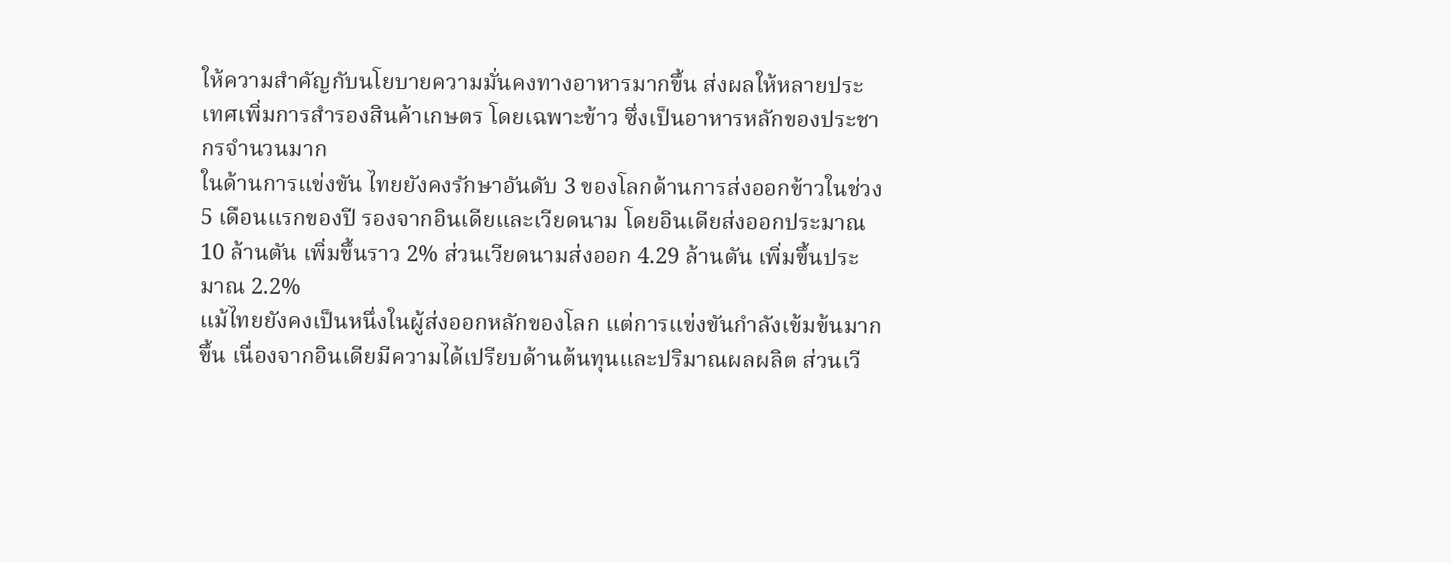ให้ความสำคัญกับนโยบายความมั่นคงทางอาหารมากขึ้น ส่งผลให้หลายประเทศเพิ่มการสำรองสินค้าเกษตร โดยเฉพาะข้าว ซึ่งเป็นอาหารหลักของประชากรจำนวนมาก
ในด้านการแข่งขัน ไทยยังคงรักษาอันดับ 3 ของโลกด้านการส่งออกข้าวในช่วง 5 เดือนแรกของปี รองจากอินเดียและเวียดนาม โดยอินเดียส่งออกประมาณ 10 ล้านตัน เพิ่มขึ้นราว 2% ส่วนเวียดนามส่งออก 4.29 ล้านตัน เพิ่มขึ้นประมาณ 2.2%
แม้ไทยยังคงเป็นหนึ่งในผู้ส่งออกหลักของโลก แต่การแข่งขันกำลังเข้มข้นมากขึ้น เนื่องจากอินเดียมีความได้เปรียบด้านต้นทุนและปริมาณผลผลิต ส่วนเวี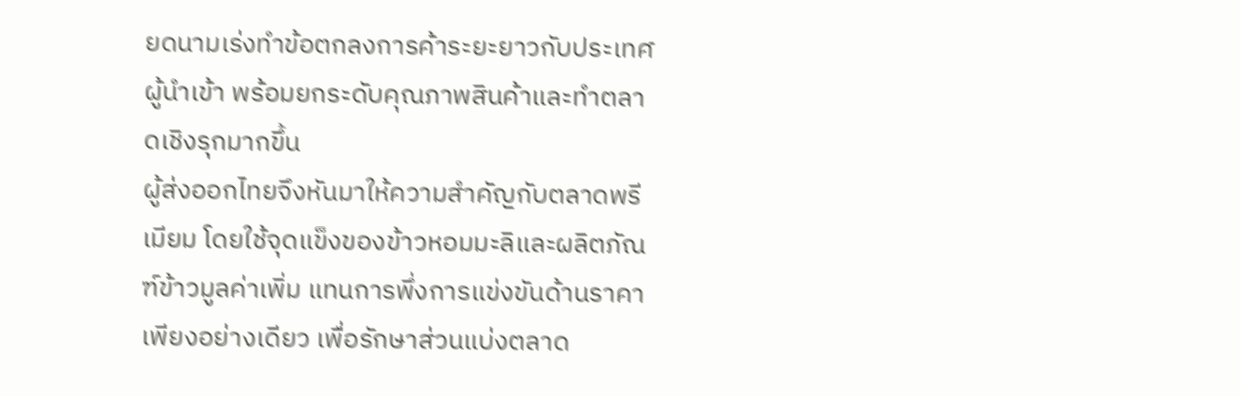ยดนามเร่งทำข้อตกลงการค้าระยะยาวกับประเทศผู้นำเข้า พร้อมยกระดับคุณภาพสินค้าและทำตลาดเชิงรุกมากขึ้น
ผู้ส่งออกไทยจึงหันมาให้ความสำคัญกับตลาดพรีเมียม โดยใช้จุดแข็งของข้าวหอมมะลิและผลิตภัณฑ์ข้าวมูลค่าเพิ่ม แทนการพึ่งการแข่งขันด้านราคาเพียงอย่างเดียว เพื่อรักษาส่วนแบ่งตลาด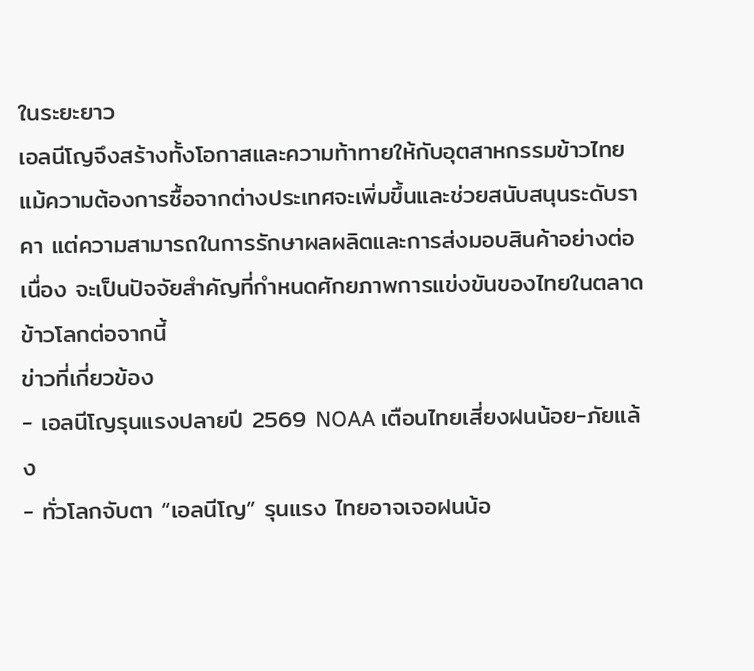ในระยะยาว
เอลนีโญจึงสร้างทั้งโอกาสและความท้าทายให้กับอุตสาหกรรมข้าวไทย แม้ความต้องการซื้อจากต่างประเทศจะเพิ่มขึ้นและช่วยสนับสนุนระดับราคา แต่ความสามารถในการรักษาผลผลิตและการส่งมอบสินค้าอย่างต่อเนื่อง จะเป็นปัจจัยสำคัญที่กำหนดศักยภาพการแข่งขันของไทยในตลาดข้าวโลกต่อจากนี้
ข่าวที่เกี่ยวข้อง
- เอลนีโญรุนแรงปลายปี 2569 NOAA เตือนไทยเสี่ยงฝนน้อย-ภัยแล้ง
- ทั่วโลกจับตา “เอลนีโญ” รุนแรง ไทยอาจเจอฝนน้อ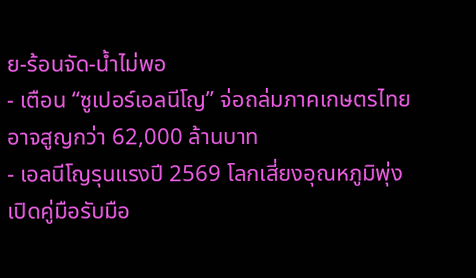ย-ร้อนจัด-น้ำไม่พอ
- เตือน “ซูเปอร์เอลนีโญ” จ่อถล่มภาคเกษตรไทย อาจสูญกว่า 62,000 ล้านบาท
- เอลนีโญรุนแรงปี 2569 โลกเสี่ยงอุณหภูมิพุ่ง เปิดคู่มือรับมือ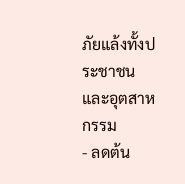ภัยแล้งทั้งประชาชนและอุตสาหกรรม
- ลดต้น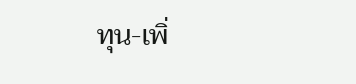ทุน-เพิ่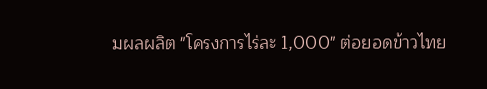มผลผลิต "โครงการไร่ละ 1,000" ต่อยอดข้าวไทย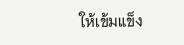ให้เข้มแข็ง